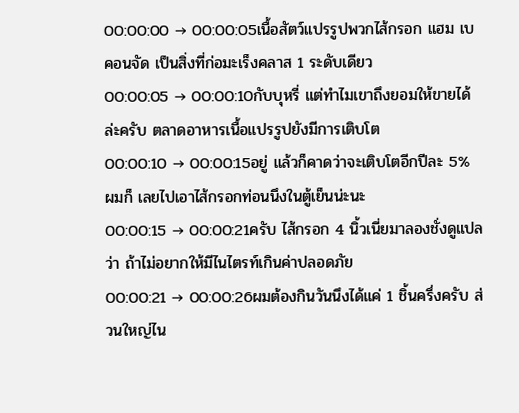00:00:00 → 00:00:05เนื้อสัตว์แปรรูปพวกไส้กรอก แฮม เบคอนจัด เป็นสิ่งที่ก่อมะเร็งคลาส 1 ระดับเดียว
00:00:05 → 00:00:10กับบุหรี่ แต่ทำไมเขาถึงยอมให้ขายได้ล่ะครับ ตลาดอาหารเนื้อแปรรูปยังมีการเติบโต
00:00:10 → 00:00:15อยู่ แล้วก็คาดว่าจะเติบโตอีกปีละ 5% ผมก็ เลยไปเอาไส้กรอกท่อนนึงในตู้เย็นน่ะนะ
00:00:15 → 00:00:21ครับ ไส้กรอก 4 นิ้วเนี่ยมาลองชั่งดูแปลว่า ถ้าไม่อยากให้มีไนไตรท์เกินค่าปลอดภัย
00:00:21 → 00:00:26ผมต้องกินวันนึงได้แค่ 1 ชิ้นครึ่งครับ ส่วนใหญ่ไน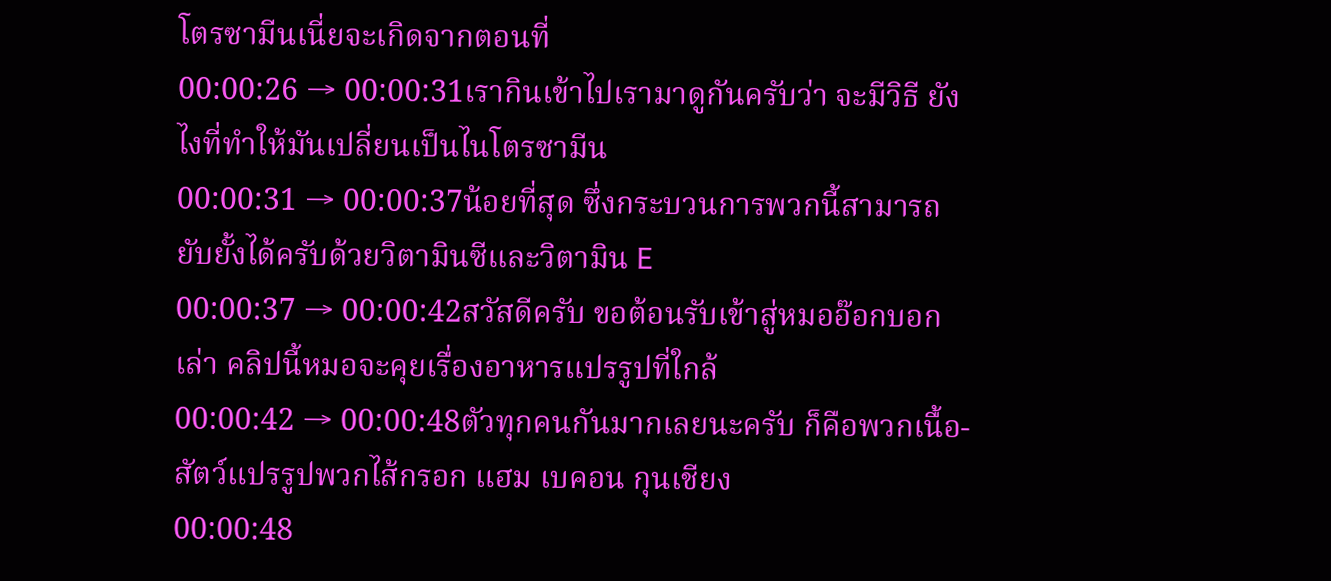โตรซามีนเนี่ยจะเกิดจากตอนที่
00:00:26 → 00:00:31เรากินเข้าไปเรามาดูกันครับว่า จะมีวิธี ยังไงที่ทำให้มันเปลี่ยนเป็นไนโตรซามีน
00:00:31 → 00:00:37น้อยที่สุด ซึ่งกระบวนการพวกนี้สามารถ ยับยั้งได้ครับด้วยวิตามินซีและวิตามิน E
00:00:37 → 00:00:42สวัสดีครับ ขอต้อนรับเข้าสู่หมออ๊อกบอกเล่า คลิปนี้หมอจะคุยเรื่องอาหารแปรรูปที่ใกล้
00:00:42 → 00:00:48ตัวทุกคนกันมากเลยนะครับ ก็คือพวกเนื้อ- สัตว์แปรรูปพวกไส้กรอก แฮม เบคอน กุนเชียง
00:00:48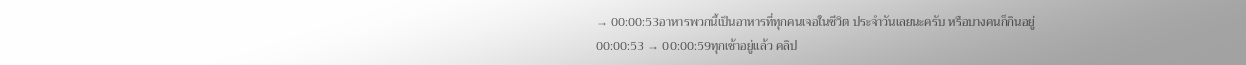→ 00:00:53อาหารพวกนี้เป็นอาหารที่ทุกคนเจอในชีวิต ประจำวันเลยนะครับ หรือบางคนก็กินอยู่
00:00:53 → 00:00:59ทุกเช้าอยู่แล้ว คลิป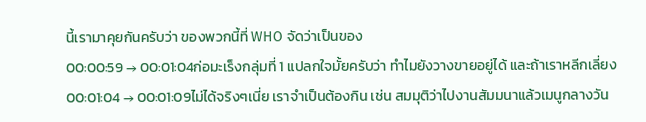นี้เรามาคุยกันครับว่า ของพวกนี้ที่ WHO จัดว่าเป็นของ
00:00:59 → 00:01:04ก่อมะเร็งกลุ่มที่ 1 แปลกใจมั้ยครับว่า ทำไมยังวางขายอยู่ได้ และถ้าเราหลีกเลี่ยง
00:01:04 → 00:01:09ไม่ได้จริงๆเนี่ย เราจำเป็นต้องกิน เช่น สมมุติว่าไปงานสัมมนาแล้วเมนูกลางวัน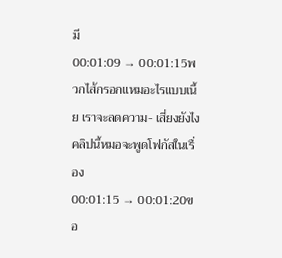มี
00:01:09 → 00:01:15พวกไส้กรอกแหมอะไรแบบเนี้ย เราจะลดความ- เสี่ยงยังไง คลิปนี้หมอจะพูดโฟกัสในเรื่อง
00:01:15 → 00:01:20ขอ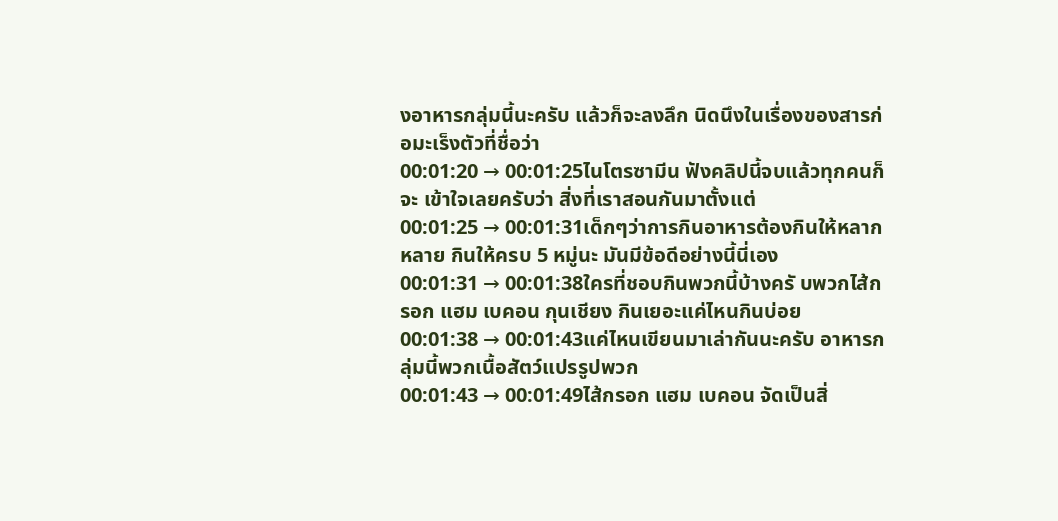งอาหารกลุ่มนี้นะครับ แล้วก็จะลงลึก นิดนึงในเรื่องของสารก่อมะเร็งตัวที่ชื่อว่า
00:01:20 → 00:01:25ไนโตรซามีน ฟังคลิปนี้จบแล้วทุกคนก็จะ เข้าใจเลยครับว่า สิ่งที่เราสอนกันมาตั้งแต่
00:01:25 → 00:01:31เด็กๆว่าการกินอาหารต้องกินให้หลากหลาย กินให้ครบ 5 หมู่นะ มันมีข้อดีอย่างนี้นี่เอง
00:01:31 → 00:01:38ใครที่ชอบกินพวกนี้บ้างครั บพวกไส้กรอก แฮม เบคอน กุนเชียง กินเยอะแค่ไหนกินบ่อย
00:01:38 → 00:01:43แค่ไหนเขียนมาเล่ากันนะครับ อาหารกลุ่มนี้พวกเนื้อสัตว์แปรรูปพวก
00:01:43 → 00:01:49ไส้กรอก แฮม เบคอน จัดเป็นสิ่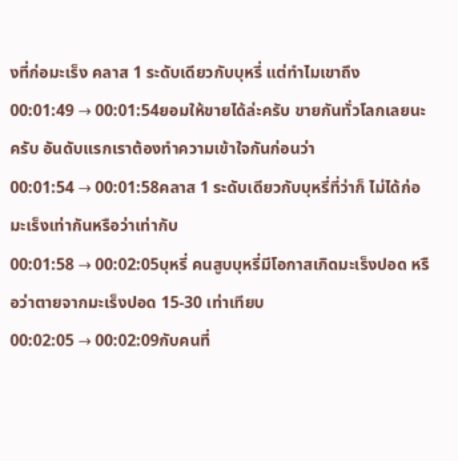งที่ก่อมะเร็ง คลาส 1 ระดับเดียวกับบุหรี่ แต่ทำไมเขาถึง
00:01:49 → 00:01:54ยอมให้ขายได้ล่ะครับ ขายกันทั่วโลกเลยนะครับ อันดับแรกเราต้องทำความเข้าใจกันก่อนว่า
00:01:54 → 00:01:58คลาส 1 ระดับเดียวกับบุหรี่ที่ว่าก็ ไม่ได้ก่อมะเร็งเท่ากันหรือว่าเท่ากับ
00:01:58 → 00:02:05บุหรี่ คนสูบบุหรี่มีโอกาสเกิดมะเร็งปอด หรือว่าตายจากมะเร็งปอด 15-30 เท่าเทียบ
00:02:05 → 00:02:09กับคนที่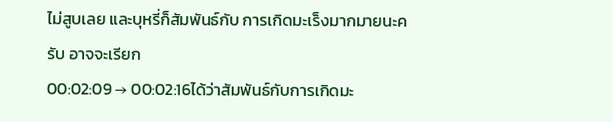ไม่สูบเลย และบุหรี่ก็สัมพันธ์กับ การเกิดมะเร็งมากมายนะครับ อาจจะเรียก
00:02:09 → 00:02:16ได้ว่าสัมพันธ์กับการเกิดมะ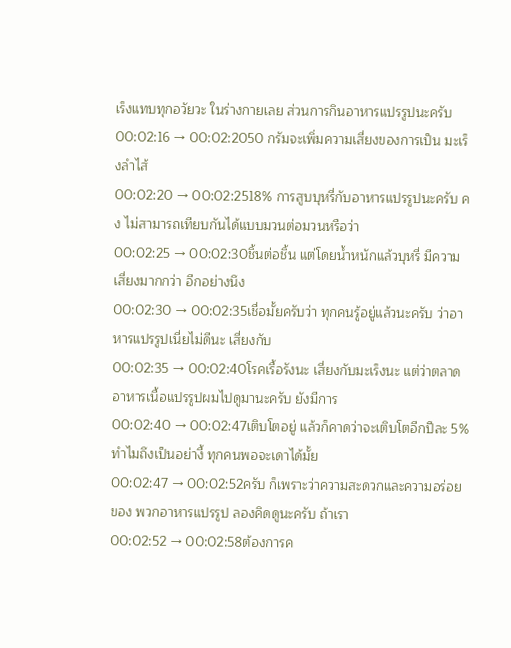เร็งแทบทุกอวัยวะ ในร่างกายเลย ส่วนการกินอาหารแปรรูปนะครับ
00:02:16 → 00:02:2050 กรัมจะเพิ่มความเสี่ยงของการเป็น มะเร็งลำไส้
00:02:20 → 00:02:2518% การสูบบุหรี่กับอาหารแปรรูปนะครับ คง ไม่สามารถเทียบกันได้แบบมวนต่อมวนหรือว่า
00:02:25 → 00:02:30ชิ้นต่อชิ้น แต่โดยน้ำหนักแล้วบุหรี่ มีความเสี่ยงมากกว่า อีกอย่างนึง
00:02:30 → 00:02:35เชื่อมั้ยครับว่า ทุกคนรู้อยู่แล้วนะครับ ว่าอาหารแปรรูปเนี่ยไม่ดีนะ เสี่ยงกับ
00:02:35 → 00:02:40โรคเรื้อรังนะ เสี่ยงกับมะเร็งนะ แต่ว่าตลาด อาหารเนื้อแปรรูปผมไปดูมานะครับ ยังมีการ
00:02:40 → 00:02:47เติบโตอยู่ แล้วก็คาดว่าจะเติบโตอีกปีละ 5% ทำไมถึงเป็นอย่างี้ ทุกคนพอจะเดาได้มั้ย
00:02:47 → 00:02:52ครับ ก็เพราะว่าความสะดวกและความอร่อยของ พวกอาหารแปรรูป ลองคิดดูนะครับ ถ้าเรา
00:02:52 → 00:02:58ต้องการค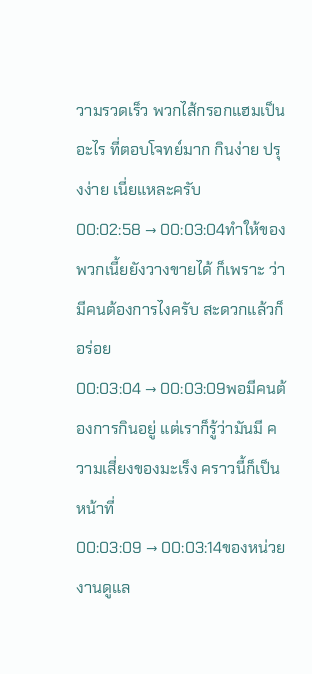วามรวดเร็ว พวกไส้กรอกแฮมเป็นอะไร ที่ตอบโจทย์มาก กินง่าย ปรุงง่าย เนี่ยแหละครับ
00:02:58 → 00:03:04ทำให้ของพวกเนี้ยยังวางขายได้ ก็เพราะ ว่ามีคนต้องการไงครับ สะดวกแล้วก็อร่อย
00:03:04 → 00:03:09พอมีคนต้องการกินอยู่ แต่เราก็รู้ว่ามันมี ความเสี่ยงของมะเร็ง คราวนี้ก็เป็นหน้าที่
00:03:09 → 00:03:14ของหน่วยงานดูแล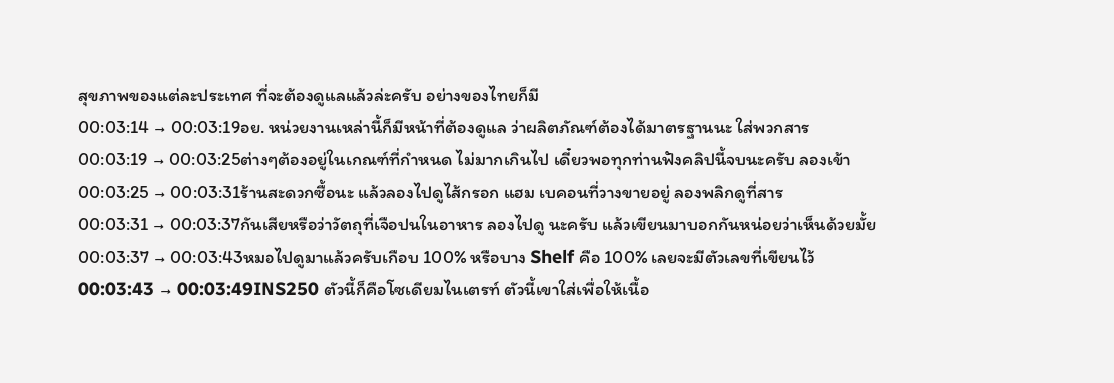สุขภาพของแต่ละประเทศ ที่จะต้องดูแลแล้วล่ะครับ อย่างของไทยก็มี
00:03:14 → 00:03:19อย. หน่วยงานเหล่านี้ก็มีหน้าที่ต้องดูแล ว่าผลิตภัณฑ์ต้องได้มาตรฐานนะ ใส่พวกสาร
00:03:19 → 00:03:25ต่างๆต้องอยู่ในเกณฑ์ที่กำหนด ไม่มากเกินไป เดี๋ยวพอทุกท่านฟังคลิปนี้จบนะครับ ลองเข้า
00:03:25 → 00:03:31ร้านสะดวกซื้อนะ แล้วลองไปดูไส้กรอก แฮม เบคอนที่วางขายอยู่ ลองพลิกดูที่สาร
00:03:31 → 00:03:37กันเสียหรือว่าวัตถุที่เจือปนในอาหาร ลองไปดู นะครับ แล้วเขียนมาบอกกันหน่อยว่าเห็นด้วยมั้ย
00:03:37 → 00:03:43หมอไปดูมาแล้วครับเกือบ 100% หรือบาง Shelf คือ 100% เลยจะมีตัวเลขที่เขียนไว้
00:03:43 → 00:03:49INS250 ตัวนี้ก็คือโซเดียมไนเตรท์ ตัวนี้เขาใส่เพื่อให้เนื้อ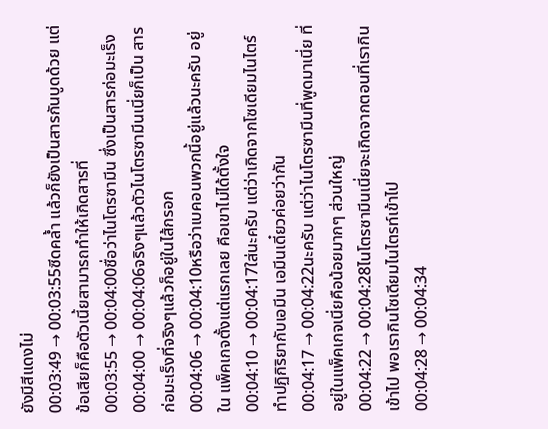ยังมีสีแดงไม่
00:03:49 → 00:03:55ซีดคล้ำ แล้วก็ยังเป็นสารกันบูดด้วย แต่ ข้อเสียก็คือตัวเนี้ยสามารถทำให้เกิดสารที่
00:03:55 → 00:04:00ชื่อว่าไนโตรซามีน ซึ่งเป็นสารก่อมะเร็ง
00:04:00 → 00:04:06จริงๆแล้วตัวไนโตรซามีนเนี่ยก็เป็น สารก่อมะเร็งที่จริงๆแล้วก็อยู่ในไส้กรอก
00:04:06 → 00:04:10หรือว่าเบคอนพวกนี้อยู่แล้วนะครับ อยู่ใน แพ็คเกจตั้งแต่แรกเลย คือเขาไม่ได้ตั้งใจ
00:04:10 → 00:04:17ใส่นะครับ แต่ว่าเกิดจากโซเดียมไนไตร์ ทำปฏิกิริยากับเอมีน เอมีนเดี๋ยวค่อยว่ากัน
00:04:17 → 00:04:22นะครับ แต่ว่าไนโตรซามีนที่พูดมาเนี่ย ที่ อยู่ในแพ็คเกจเนี่ยคือน้อยมากๆ ส่วนใหญ่
00:04:22 → 00:04:28ไนโตรซามีนเนี่ยจะเกิดจากตอนที่เรากิน เข้าไป พอเรากินโซเดียมไนไตรท์เข้าไป
00:04:28 → 00:04:34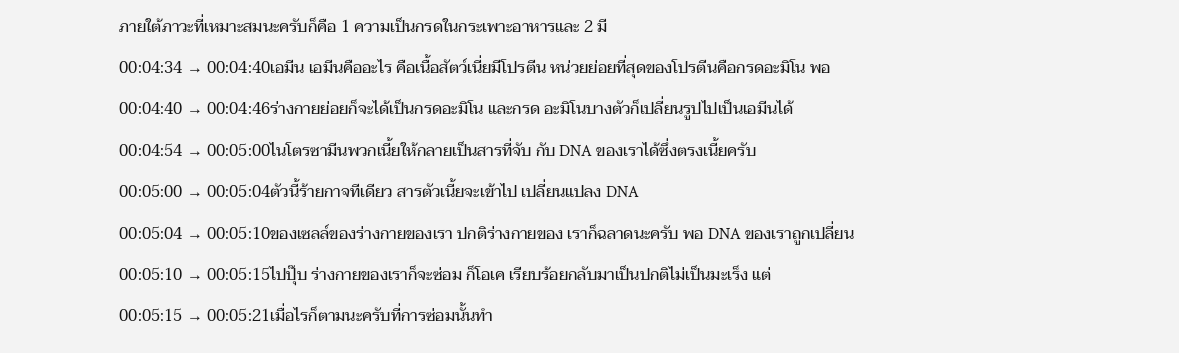ภายใต้ภาวะที่เหมาะสมนะครับก็คือ 1 ความเป็นกรดในกระเพาะอาหารและ 2 มี
00:04:34 → 00:04:40เอมีน เอมีนคืออะไร คือเนื้อสัตว์เนี่ยมีโปรตีน หน่วยย่อยที่สุดของโปรตีนคือกรดอะมิโน พอ
00:04:40 → 00:04:46ร่างกายย่อยก็จะได้เป็นกรดอะมิโน และกรด อะมิโนบางตัวก็เปลี่ยนรูปไปเป็นเอมีนได้
00:04:54 → 00:05:00ไนโตรซามีนพวกเนี้ยให้กลายเป็นสารที่จับ กับ DNA ของเราได้ซึ่งตรงเนี้ยครับ
00:05:00 → 00:05:04ตัวนี้ร้ายกาจทีเดียว สารตัวเนี้ยจะเข้าไป เปลี่ยนแปลง DNA
00:05:04 → 00:05:10ของเซลล์ของร่างกายของเรา ปกติร่างกายของ เราก็ฉลาดนะครับ พอ DNA ของเราถูกเปลี่ยน
00:05:10 → 00:05:15ไปปุ๊บ ร่างกายของเราก็จะซ่อม ก็โอเค เรียบร้อยกลับมาเป็นปกติไม่เป็นมะเร็ง แต่
00:05:15 → 00:05:21เมื่อไรก็ตามนะครับที่การซ่อมนั้นทำ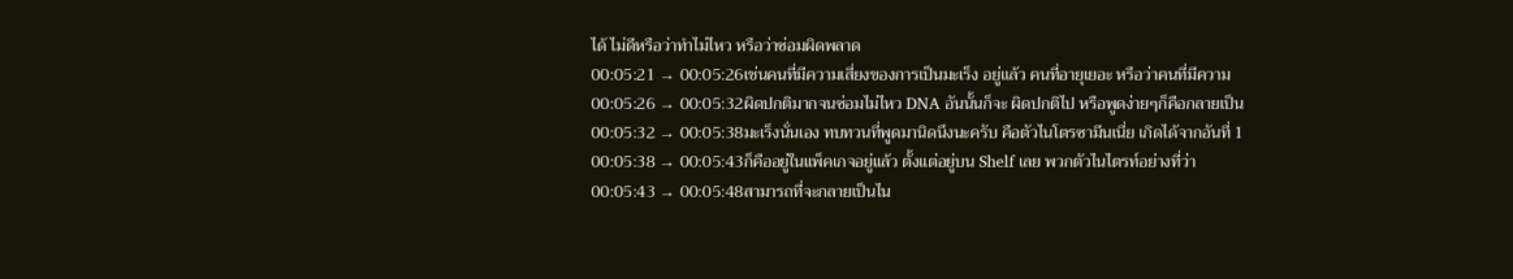ได้ ไม่ดีหรือว่าทำไม่ไหว หรือว่าซ่อมผิดพลาด
00:05:21 → 00:05:26เช่นคนที่มีความเสี่ยงของการเป็นมะเร็ง อยู่แล้ว คนที่อายุเยอะ หรือว่าคนที่มีความ
00:05:26 → 00:05:32ผิดปกติมากจนซ่อมไม่ไหว DNA อันนั้นก็จะ ผิดปกติไป หรือพูดง่ายๆก็คือกลายเป็น
00:05:32 → 00:05:38มะเร็งนั่นเอง ทบทวนที่พูดมานิดนึงนะครับ คือตัวไนโตรซามีนเนี่ย เกิดได้จากอันที่ 1
00:05:38 → 00:05:43ก็คืออยู่ในแพ็คเกจอยู่แล้ว ตั้งแต่อยู่บน Shelf เลย พวกตัวไนไตรท์อย่างที่ว่า
00:05:43 → 00:05:48สามารถที่จะกลายเป็นไน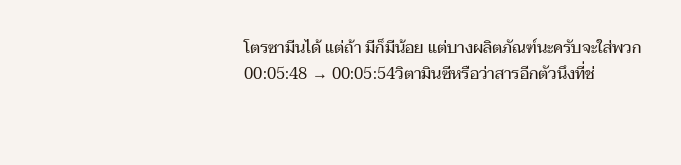โตรซามีนได้ แต่ถ้า มีก็มีน้อย แต่บางผลิตภัณฑ์นะครับจะใส่พวก
00:05:48 → 00:05:54วิตามินซีหรือว่าสารอีกตัวนึงที่ช่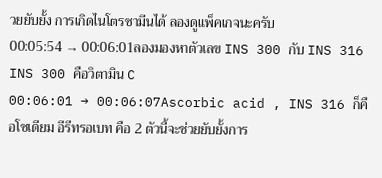วยยับยั้ง การเกิดไนโตรซามีนได้ ลองดูแพ็คเกจนะครับ
00:05:54 → 00:06:01ลองมองหาตัวเลข INS 300 กับ INS 316 INS 300 คือวิตามิน C
00:06:01 → 00:06:07Ascorbic acid , INS 316 ก็คือโซเดียม อีรีทรอเบท คือ 2 ตัวนี้จะช่วยยับยั้งการ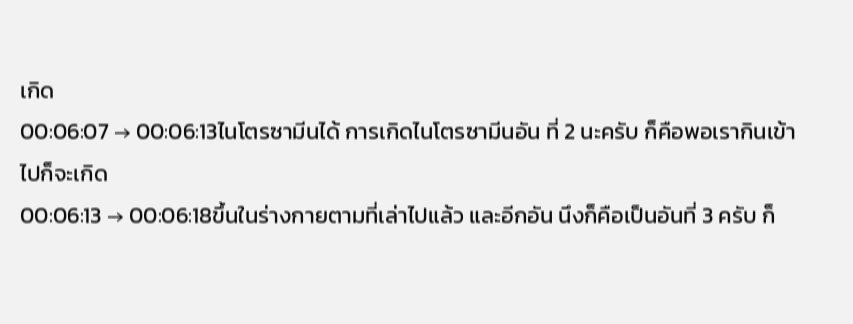เกิด
00:06:07 → 00:06:13ไนโตรซามีนได้ การเกิดไนโตรซามีนอัน ที่ 2 นะครับ ก็คือพอเรากินเข้าไปก็จะเกิด
00:06:13 → 00:06:18ขึ้นในร่างกายตามที่เล่าไปแล้ว และอีกอัน นึงก็คือเป็นอันที่ 3 ครับ ก็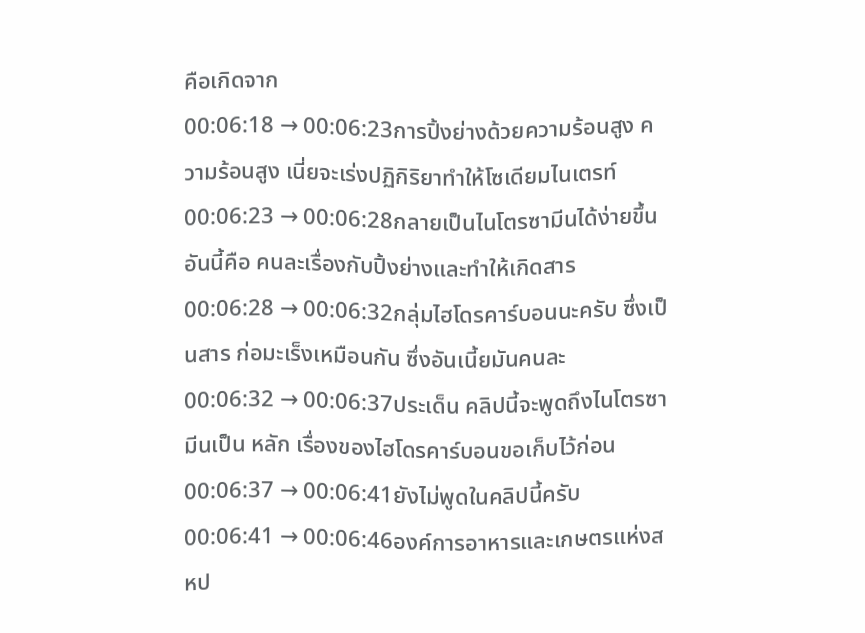คือเกิดจาก
00:06:18 → 00:06:23การปิ้งย่างด้วยความร้อนสูง ความร้อนสูง เนี่ยจะเร่งปฏิกิริยาทำให้โซเดียมไนเตรท์
00:06:23 → 00:06:28กลายเป็นไนโตรซามีนได้ง่ายขึ้น อันนี้คือ คนละเรื่องกับปิ้งย่างและทำให้เกิดสาร
00:06:28 → 00:06:32กลุ่มไฮโดรคาร์บอนนะครับ ซึ่งเป็นสาร ก่อมะเร็งเหมือนกัน ซึ่งอันเนี้ยมันคนละ
00:06:32 → 00:06:37ประเด็น คลิปนี้จะพูดถึงไนโตรซามีนเป็น หลัก เรื่องของไฮโดรคาร์บอนขอเก็บไว้ก่อน
00:06:37 → 00:06:41ยังไม่พูดในคลิปนี้ครับ
00:06:41 → 00:06:46องค์การอาหารและเกษตรแห่งสหป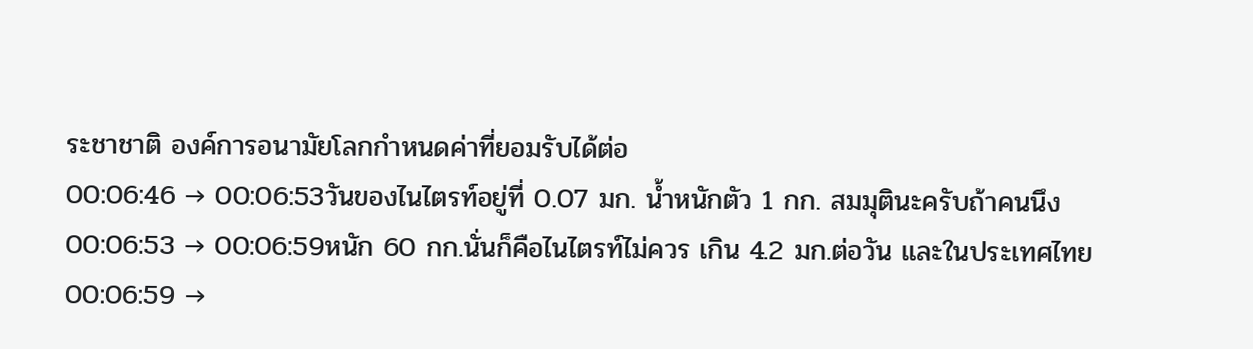ระชาชาติ องค์การอนามัยโลกกำหนดค่าที่ยอมรับได้ต่อ
00:06:46 → 00:06:53วันของไนไตรท์อยู่ที่ 0.07 มก. น้ำหนักตัว 1 กก. สมมุตินะครับถ้าคนนึง
00:06:53 → 00:06:59หนัก 60 กก.นั่นก็คือไนไตรท์ไม่ควร เกิน 4.2 มก.ต่อวัน และในประเทศไทย
00:06:59 →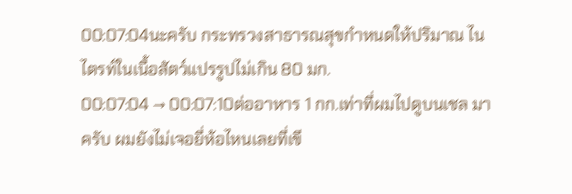00:07:04นะครับ กระทรวงสาธารณสุขกำหนดให้ปริมาณ ไนไตรท์ในเนื้อสัตว์แปรรูปไม่เกิน 80 มก.
00:07:04 → 00:07:10ต่ออาหาร 1 กก.เท่าที่ผมไปดูบนเชล มาครับ ผมยังไม่เจอยี่ห้อไหนเลยที่เขี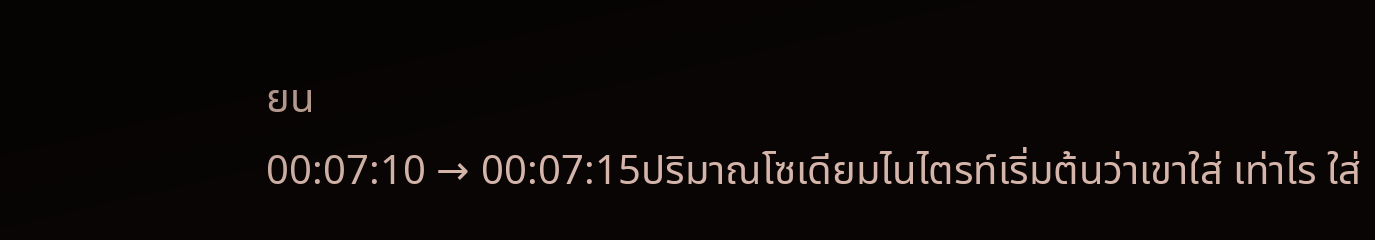ยน
00:07:10 → 00:07:15ปริมาณโซเดียมไนไตรท์เริ่มต้นว่าเขาใส่ เท่าไร ใส่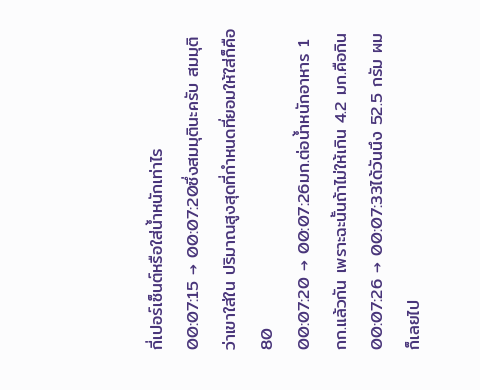กี่เปอร์เซ็นต์หรือใส่น้ำหนักเท่าไร
00:07:15 → 00:07:20ซึ่งสมมุตินะครับ สมมุติว่าเขาใส่ใน ปริมาณสูงสุดที่กำหนดที่ยอมให้ใส่ก็คือ 80
00:07:20 → 00:07:26มก.ต่อน้ำหนักอาหาร 1 กก.แล้วกัน เพราะฉะนั้นถ้าไม่ให้เกิน 4.2 มก.คือกิน
00:07:26 → 00:07:33ได้วันนึง 52.5 กรัม ผมก็เลยไป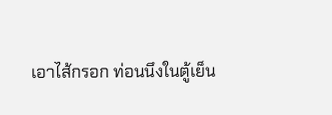เอาไส้กรอก ท่อนนึงในตู้เย็น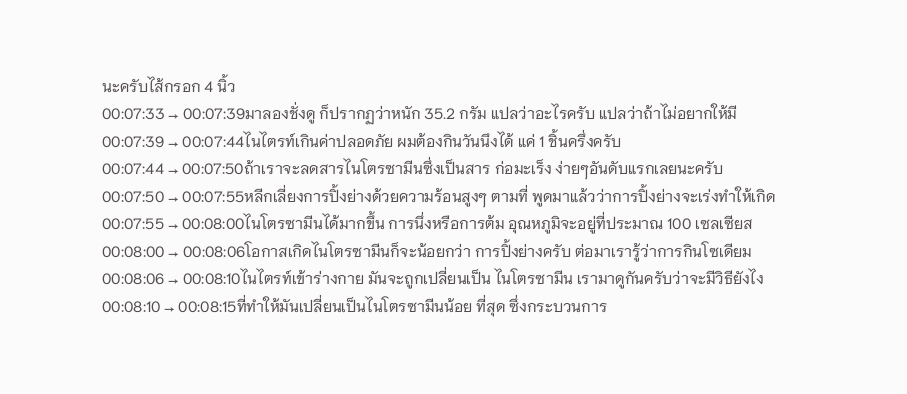นะครับไส้กรอก 4 นิ้ว
00:07:33 → 00:07:39มาลองชั่งดู ก็ปรากฏว่าหนัก 35.2 กรัม แปลว่าอะไรครับ แปลว่าถ้าไม่อยากให้มี
00:07:39 → 00:07:44ไนไตรท์เกินค่าปลอดภัย ผมต้องกินวันนึงได้ แค่ 1 ชิ้นครึ่งครับ
00:07:44 → 00:07:50ถ้าเราจะลดสารไนโตรซามีนซึ่งเป็นสาร ก่อมะเร็ง ง่ายๆอันดับแรกเลยนะครับ
00:07:50 → 00:07:55หลีกเลี่ยงการปิ้งย่างด้วยความร้อนสูงๆ ตามที่ พูดมาแล้วว่าการปิ้งย่างจะเร่งทำให้เกิด
00:07:55 → 00:08:00ไนโตรซามีนได้มากขึ้น การนึ่งหรือการต้ม อุณหภูมิจะอยู่ที่ประมาณ 100 เซลเซียส
00:08:00 → 00:08:06โอกาสเกิดไนโตรซามีนก็จะน้อยกว่า การปิ้งย่างครับ ต่อมาเรารู้ว่าการกินโซเดียม
00:08:06 → 00:08:10ไนไตรท์เข้าร่างกาย มันจะถูกเปลี่ยนเป็น ไนโตรซามีน เรามาดูกันครับว่าจะมีวิธียังไง
00:08:10 → 00:08:15ที่ทำให้มันเปลี่ยนเป็นไนโตรซามีนน้อย ที่สุด ซึ่งกระบวนการ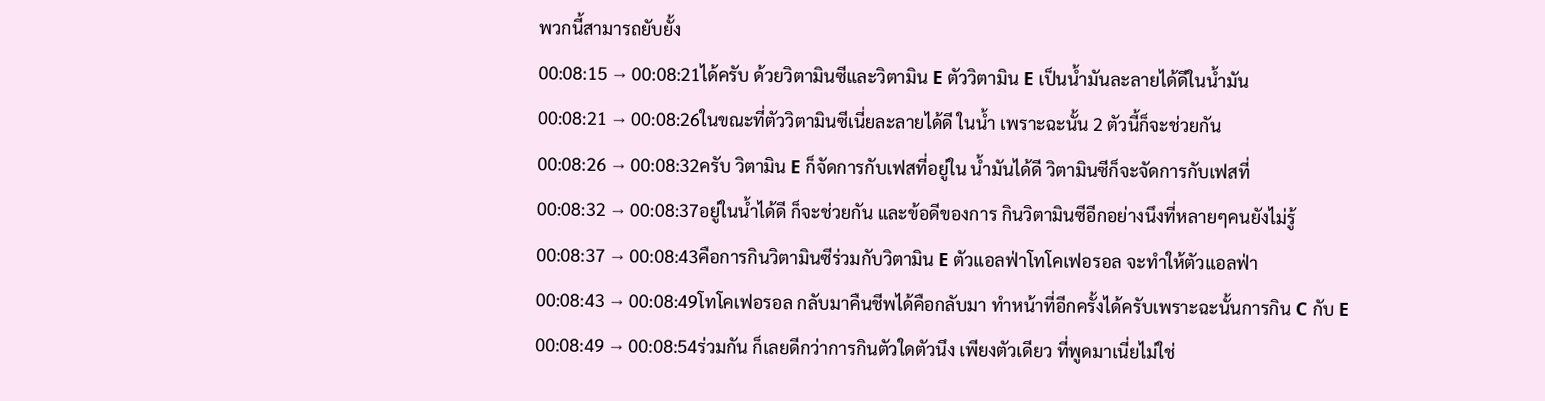พวกนี้สามารถยับยั้ง
00:08:15 → 00:08:21ได้ครับ ด้วยวิตามินซีและวิตามิน E ตัววิตามิน E เป็นน้ำมันละลายได้ดีในน้ำมัน
00:08:21 → 00:08:26ในขณะที่ตัววิตามินซีเนี่ยละลายได้ดี ในน้ำ เพราะฉะนั้น 2 ตัวนี้ก็จะช่วยกัน
00:08:26 → 00:08:32ครับ วิตามิน E ก็จัดการกับเฟสที่อยู่ใน น้ำมันได้ดี วิตามินซีก็จะจัดการกับเฟสที่
00:08:32 → 00:08:37อยู่ในน้ำได้ดี ก็จะช่วยกัน และข้อดีของการ กินวิตามินซีอีกอย่างนึงที่หลายๆคนยังไม่รู้
00:08:37 → 00:08:43คือการกินวิตามินซีร่วมกับวิตามิน E ตัวแอลฟ่าโทโคเฟอรอล จะทำให้ตัวแอลฟ่า
00:08:43 → 00:08:49โทโคเฟอรอล กลับมาคืนชีพได้คือกลับมา ทำหน้าที่อีกครั้งได้ครับเพราะฉะนั้นการกิน C กับ E
00:08:49 → 00:08:54ร่วมกัน ก็เลยดีกว่าการกินตัวใดตัวนึง เพียงตัวเดียว ที่พูดมาเนี่ยไม่ใช่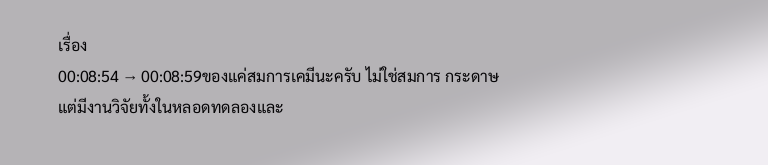เรื่อง
00:08:54 → 00:08:59ของแค่สมการเคมีนะครับ ไม่ใช่สมการ กระดาษ แต่มีงานวิจัยทั้งในหลอดทดลองและ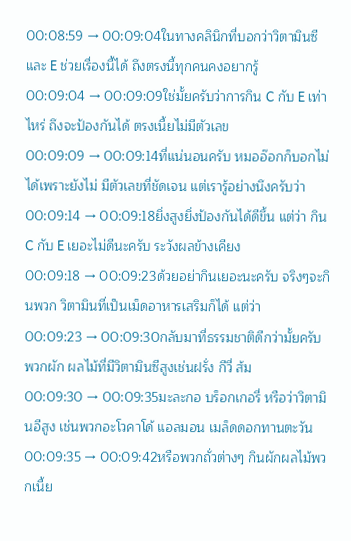00:08:59 → 00:09:04ในทางคลินิกที่บอกว่าวิตามินซีและ E ช่วยเรื่องนี้ได้ ถึงตรงนี้ทุกคนคงอยากรู้
00:09:04 → 00:09:09ใช่มั้ยครับว่าการกิน C กับ E เท่าไหร่ ถึงจะป้องกันได้ ตรงเนี้ยไม่มีตัวเลข
00:09:09 → 00:09:14ที่แน่นอนครับ หมออ๊อกก็บอกไม่ได้เพราะยังไม่ มีตัวเลขที่ชัดเจน แต่เรารู้อย่างนึงครับว่า
00:09:14 → 00:09:18ยิ่งสูงยิ่งป้องกันได้ดีขึ้น แต่ว่า กิน C กับ E เยอะไม่ดีนะครับ ระวังผลข้างเคียง
00:09:18 → 00:09:23ด้วยอย่ากินเยอะนะครับ จริงๆจะกินพวก วิตามินที่เป็นเม็ดอาหารเสริมก็ได้ แต่ว่า
00:09:23 → 00:09:30กลับมาที่ธรรมชาติดีกว่ามั้ยครับ พวกผัก ผลไม้ที่มีวิตามินซีสูงเช่นฝรั่ง กีวี่ ส้ม
00:09:30 → 00:09:35มะละกอ บร็อกเกอรี่ หรือว่าวิตามินอีสูง เช่นพวกอะโวคาโด้ แอลมอน เมล็ดดอกทานตะวัน
00:09:35 → 00:09:42หรือพวกถั่วต่างๆ กินผักผลไม้พวกเนี้ย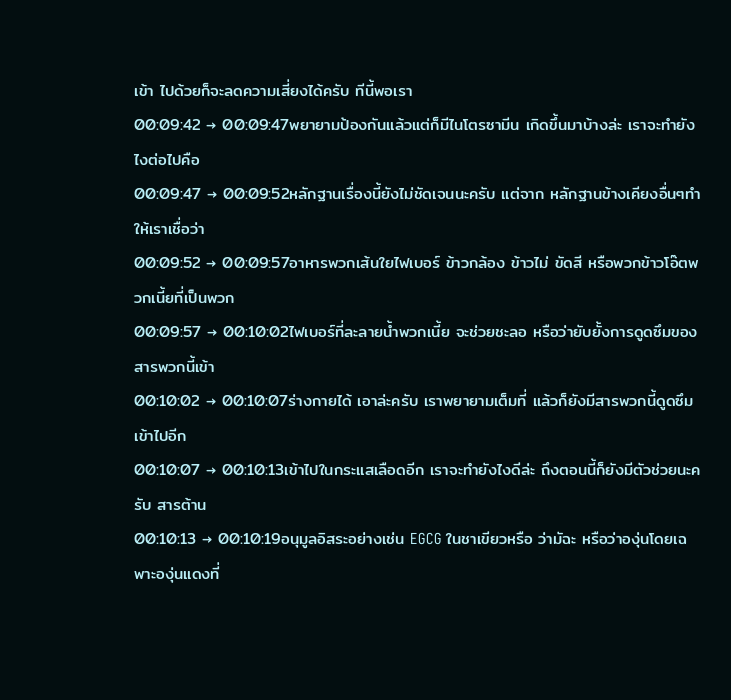เข้า ไปด้วยก็จะลดความเสี่ยงได้ครับ ทีนี้พอเรา
00:09:42 → 00:09:47พยายามป้องกันแล้วแต่ก็มีไนโตรซามีน เกิดขึ้นมาบ้างล่ะ เราจะทำยังไงต่อไปคือ
00:09:47 → 00:09:52หลักฐานเรื่องนี้ยังไม่ชัดเจนนะครับ แต่จาก หลักฐานข้างเคียงอื่นๆทำให้เราเชื่อว่า
00:09:52 → 00:09:57อาหารพวกเส้นใยไฟเบอร์ ข้าวกล้อง ข้าวไม่ ขัดสี หรือพวกข้าวโอ๊ตพวกเนี้ยที่เป็นพวก
00:09:57 → 00:10:02ไฟเบอร์ที่ละลายน้ำพวกเนี้ย จะช่วยชะลอ หรือว่ายับยั้งการดูดซึมของสารพวกนี้เข้า
00:10:02 → 00:10:07ร่างกายได้ เอาล่ะครับ เราพยายามเต็มที่ แล้วก็ยังมีสารพวกนี้ดูดซึมเข้าไปอีก
00:10:07 → 00:10:13เข้าไปในกระแสเลือดอีก เราจะทำยังไงดีล่ะ ถึงตอนนี้ก็ยังมีตัวช่วยนะครับ สารต้าน
00:10:13 → 00:10:19อนุมูลอิสระอย่างเช่น EGCG ในชาเขียวหรือ ว่ามัฉะ หรือว่าองุ่นโดยเฉพาะองุ่นแดงที่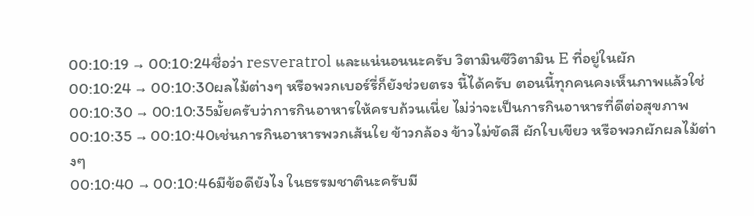00:10:19 → 00:10:24ชื่อว่า resveratrol และแน่นอนนะครับ วิตามินซีวิตามิน E ที่อยู่ในผัก
00:10:24 → 00:10:30ผลไม้ต่างๆ หรือพวกเบอร์รี่ก็ยังช่วยตรง นี้ได้ครับ ตอนนี้ทุกคนคงเห็นภาพแล้วใช่
00:10:30 → 00:10:35มั้ยครับว่าการกินอาหารให้ครบถ้วนเนี่ย ไม่ว่าจะเป็นการกินอาหารที่ดีต่อสุขภาพ
00:10:35 → 00:10:40เช่นการกินอาหารพวกเส้นใย ข้าวกล้อง ข้าวไม่ขัดสี ผักใบเขียว หรือพวกผักผลไม้ต่างๆ
00:10:40 → 00:10:46มีข้อดียังไง ในธรรมชาตินะครับมี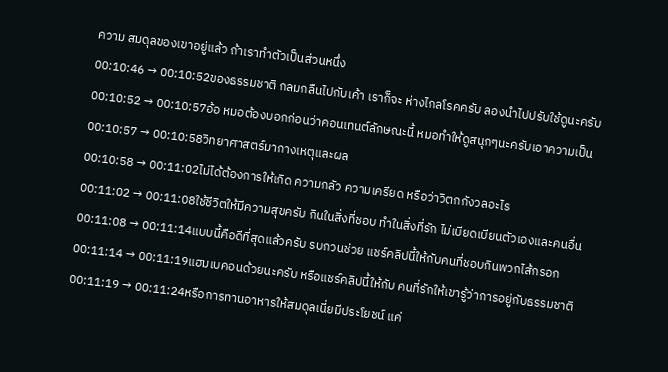ความ สมดุลของเขาอยู่แล้ว ถ้าเราทำตัวเป็นส่วนหนึ่ง
00:10:46 → 00:10:52ของธรรมชาติ กลมกลืนไปกับเค้า เราก็จะ ห่างไกลโรคครับ ลองนำไปปรับใช้ดูนะครับ
00:10:52 → 00:10:57อ้อ หมอต้องบอกก่อนว่าคอนเทนต์ลักษณะนี้ หมอทำให้ดูสนุกๆนะครับเอาความเป็น
00:10:57 → 00:10:58วิทยาศาสตร์มากางเหตุและผล
00:10:58 → 00:11:02ไม่ได้ต้องการให้เกิด ความกลัว ความเครียด หรือว่าวิตกกังวลอะไร
00:11:02 → 00:11:08ใช้ชีวิตให้มีความสุขครับ กินในสิ่งที่ชอบ ทำในสิ่งที่รัก ไม่เบียดเบียนตัวเองและคนอื่น
00:11:08 → 00:11:14แบบนี้คือดีที่สุดแล้วครับ รบกวนช่วย แชร์คลิปนี้ให้กับคนที่ชอบกินพวกไส้กรอก
00:11:14 → 00:11:19แฮมเบคอนด้วยนะครับ หรือแชร์คลิปนี้ให้กับ คนที่รักให้เขารู้ว่าการอยู่กับธรรมชาติ
00:11:19 → 00:11:24หรือการทานอาหารให้สมดุลเนี่ยมีประโยชน์ แค่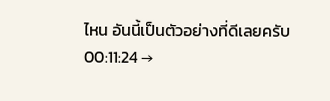ไหน อันนี้เป็นตัวอย่างที่ดีเลยครับ
00:11:24 →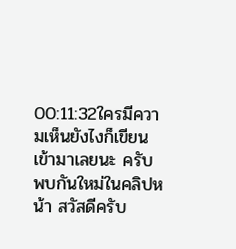00:11:32ใครมีความเห็นยังไงก็เขียนเข้ามาเลยนะ ครับ พบกันใหม่ในคลิปหน้า สวัสดีครับ